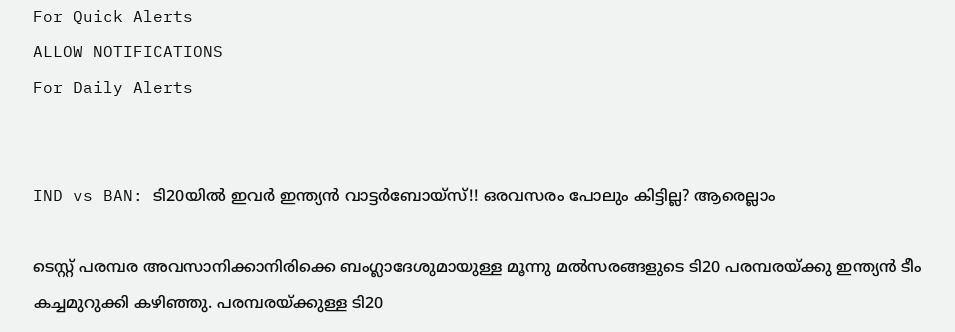For Quick Alerts
ALLOW NOTIFICATIONS
For Daily Alerts


IND vs BAN: ടി20യില്‍ ഇവര്‍ ഇന്ത്യന്‍ വാട്ടര്‍ബോയ്‌സ്!! ഒരവസരം പോലും കിട്ടില്ല? ആരെല്ലാം

ടെസ്റ്റ് പരമ്പര അവസാനിക്കാനിരിക്കെ ബംഗ്ലാദേശുമായുള്ള മൂന്നു മല്‍സരങ്ങളുടെ ടി20 പരമ്പരയ്ക്കു ഇന്ത്യന്‍ ടീം കച്ചമുറുക്കി കഴിഞ്ഞു. പരമ്പരയ്ക്കുള്ള ടി20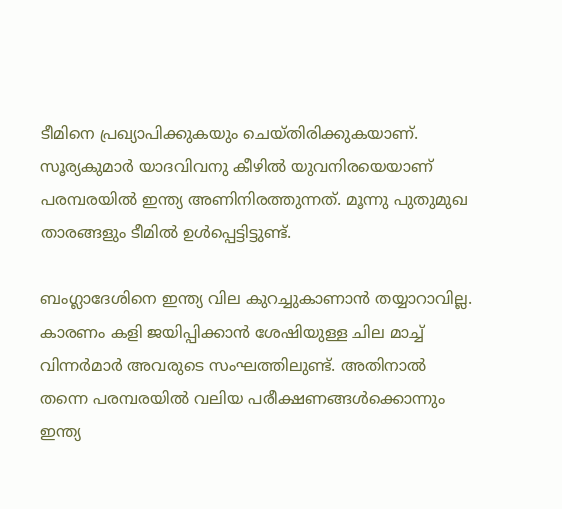ടീമിനെ പ്രഖ്യാപിക്കുകയും ചെയ്തിരിക്കുകയാണ്. സൂര്യകുമാര്‍ യാദവിവനു കീഴില്‍ യുവനിരയെയാണ് പരമ്പരയില്‍ ഇന്ത്യ അണിനിരത്തുന്നത്. മൂന്നു പുതുമുഖ താരങ്ങളും ടീമില്‍ ഉള്‍പ്പെട്ടിട്ടുണ്ട്.

ബംഗ്ലാദേശിനെ ഇന്ത്യ വില കുറച്ചുകാണാന്‍ തയ്യാറാവില്ല. കാരണം കളി ജയിപ്പിക്കാന്‍ ശേഷിയുള്ള ചില മാച്ച് വിന്നര്‍മാര്‍ അവരുടെ സംഘത്തിലുണ്ട്. അതിനാല്‍ തന്നെ പരമ്പരയില്‍ വലിയ പരീക്ഷണങ്ങള്‍ക്കൊന്നും ഇന്ത്യ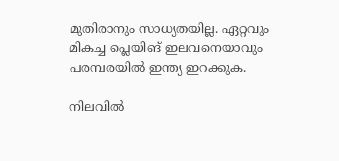മുതിരാനും സാധ്യതയില്ല. ഏറ്റവും മികച്ച പ്ലെയിങ് ഇലവനെയാവും പരമ്പരയില്‍ ഇന്ത്യ ഇറക്കുക.

നിലവില്‍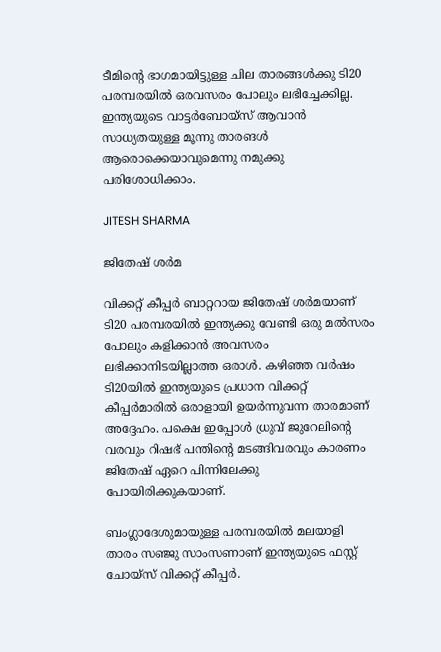ടീമിന്റെ ഭാഗമായിട്ടുള്ള ചില താരങ്ങള്‍ക്കു ടി20 പരമ്പരയില്‍ ഒരവസരം പോലും ലഭിച്ചേക്കില്ല. ഇന്ത്യയുടെ വാട്ടര്‍ബോയ്സ് ആവാന്‍ സാധ്യതയുള്ള മൂന്നു താരങള്‍ ആരൊക്കെയാവുമെന്നു നമുക്കു പരിശോധിക്കാം.

JITESH SHARMA

ജിതേഷ് ശര്‍മ

വിക്കറ്റ് കീപ്പര്‍ ബാറ്ററായ ജിതേഷ് ശര്‍മയാണ് ടി20 പരമ്പരയില്‍ ഇന്ത്യക്കു വേണ്ടി ഒരു മല്‍സരം പോലും കളിക്കാന്‍ അവസരം ലഭിക്കാനിടയില്ലാത്ത ഒരാള്‍. കഴിഞ്ഞ വര്‍ഷം ടി20യില്‍ ഇന്ത്യയുടെ പ്രധാന വിക്കറ്റ് കീപ്പര്‍മാരില്‍ ഒരാളായി ഉയര്‍ന്നുവന്ന താരമാണ് അദ്ദേഹം. പക്ഷെ ഇപ്പോള്‍ ധ്രുവ് ജുറേലിന്റെ വരവും റിഷഭ് പന്തിന്റെ മടങ്ങിവരവും കാരണം ജിതേഷ് ഏറെ പിന്നിലേക്കു പോയിരിക്കുകയാണ്.

ബംഗ്ലാദേശുമായുള്ള പരമ്പരയില്‍ മലയാളി താരം സഞ്ജു സാംസണാണ് ഇന്ത്യയുടെ ഫസ്റ്റ് ചോയ്‌സ് വിക്കറ്റ് കീപ്പര്‍.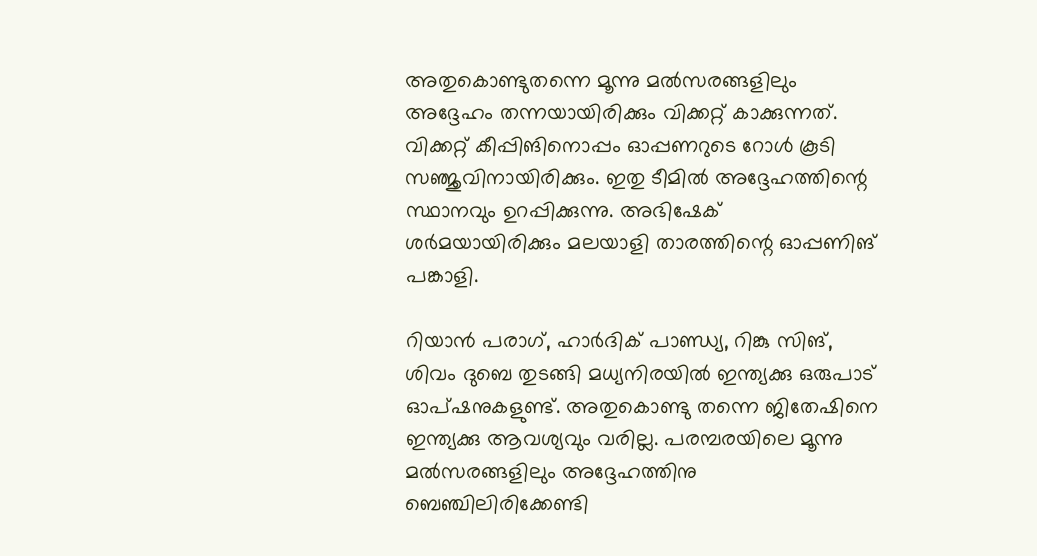അതുകൊണ്ടുതന്നെ മൂന്നു മല്‍സരങ്ങളിലും അദ്ദേഹം തന്നയായിരിക്കും വിക്കറ്റ് കാക്കുന്നത്. വിക്കറ്റ് കീപ്പിങിനൊപ്പം ഓപ്പണറുടെ റോള്‍ കൂടി സഞ്ജുവിനായിരിക്കും. ഇതു ടീമില്‍ അദ്ദേഹത്തിന്റെ സ്ഥാനവും ഉറപ്പിക്കുന്നു. അഭിഷേക് ശര്‍മയായിരിക്കും മലയാളി താരത്തിന്റെ ഓപ്പണിങ് പങ്കാളി.

റിയാന്‍ പരാഗ്, ഹാര്‍ദിക് പാണ്ഡ്യ, റിങ്കു സിങ്, ശിവം ദുബെ തുടങ്ങി മധ്യനിരയില്‍ ഇന്ത്യക്കു ഒരുപാട് ഓപ്ഷനുകളുണ്ട്. അതുകൊണ്ടു തന്നെ ജിതേഷിനെ ഇന്ത്യക്കു ആവശ്യവും വരില്ല. പരമ്പരയിലെ മൂന്നു മല്‍സരങ്ങളിലും അദ്ദേഹത്തിനു ബെഞ്ചിലിരിക്കേണ്ടി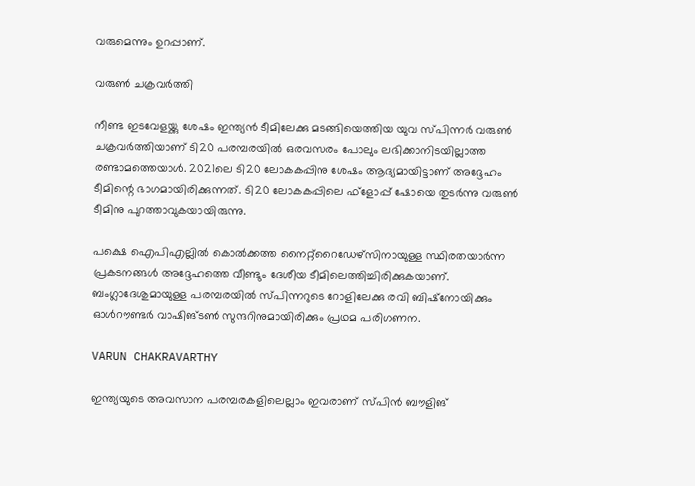വരുമെന്നും ഉറപ്പാണ്.

വരുണ്‍ ചക്രവര്‍ത്തി

നീണ്ട ഇടവേളയ്ക്കു ശേഷം ഇന്ത്യന്‍ ടീമിലേക്കു മടങ്ങിയെത്തിയ യുവ സ്പിന്നര്‍ വരുണ്‍ ചക്രവര്‍ത്തിയാണ് ടി20 പരമ്പരയില്‍ ഒരവസരം പോലും ലഭിക്കാനിടയില്ലാത്ത രണ്ടാമത്തെയാള്‍. 2021ലെ ടി20 ലോകകപ്പിനു ശേഷം ആദ്യമായിട്ടാണ് അദ്ദേഹം ടീമിന്റെ ഭാഗമായിരിക്കുന്നത്. ടി20 ലോകകപ്പിലെ ഫ്‌ളോപ്പ് ഷോയെ തുടര്‍ന്നു വരുണ്‍ ടീമിനു പുറത്താവുകയായിരുന്നു.

പക്ഷെ ഐപിഎല്ലില്‍ കൊല്‍ക്കത്ത നൈറ്റ്‌റൈഡേഴ്‌സിനായുള്ള സ്ഥിരതയാര്‍ന്ന പ്രകടനങ്ങള്‍ അദ്ദേഹത്തെ വീണ്ടും ദേശീയ ടീമിലെത്തിച്ചിരിക്കുകയാണ്. ബംഗ്ലാദേശുമായുള്ള പരമ്പരയില്‍ സ്പിന്നറുടെ റോളിലേക്കു രവി ബിഷ്‌നോയിക്കും ഓള്‍റൗണ്ടര്‍ വാഷിങ്ടണ്‍ സുന്ദറിനുമായിരിക്കും പ്രഥമ പരിഗണന.

VARUN CHAKRAVARTHY

ഇന്ത്യയുടെ അവസാന പരമ്പരകളിലെല്ലാം ഇവരാണ് സ്പിന്‍ ബൗളിങ്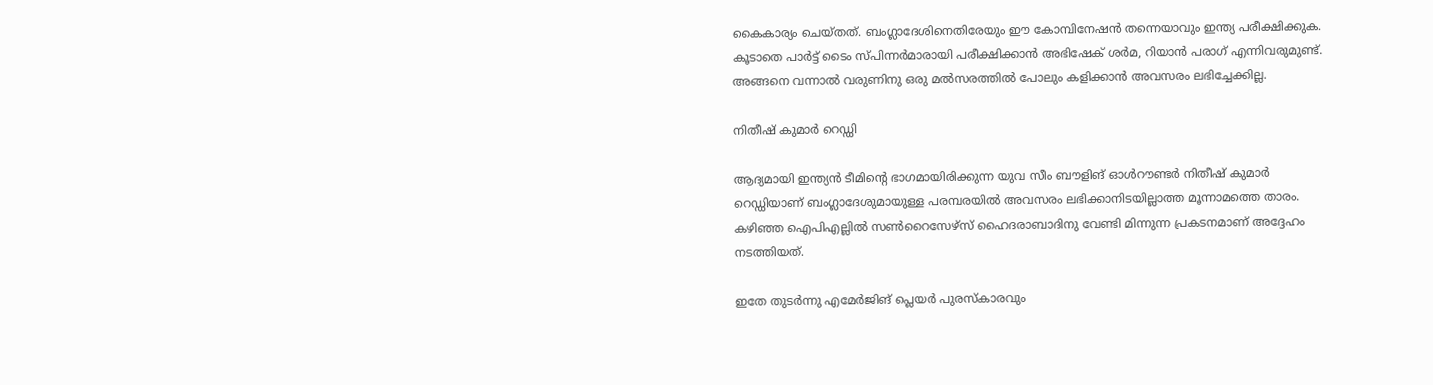കൈകാര്യം ചെയ്തത്. ബംഗ്ലാദേശിനെതിരേയും ഈ കോമ്പിനേഷന്‍ തന്നെയാവും ഇന്ത്യ പരീക്ഷിക്കുക. കൂടാതെ പാര്‍ട്ട് ടൈം സ്പിന്നര്‍മാരായി പരീക്ഷിക്കാന്‍ അഭിഷേക് ശര്‍മ, റിയാന്‍ പരാഗ് എന്നിവരുമുണ്ട്. അങ്ങനെ വന്നാല്‍ വരുണിനു ഒരു മല്‍സരത്തില്‍ പോലും കളിക്കാന്‍ അവസരം ലഭിച്ചേക്കില്ല.

നിതീഷ് കുമാര്‍ റെഡ്ഡി

ആദ്യമായി ഇന്ത്യന്‍ ടീമിന്റെ ഭാഗമായിരിക്കുന്ന യുവ സീം ബൗളിങ് ഓള്‍റൗണ്ടര്‍ നിതീഷ് കുമാര്‍ റെഡ്ഡിയാണ് ബംഗ്ലാദേശുമായുള്ള പരമ്പരയില്‍ അവസരം ലഭിക്കാനിടയില്ലാത്ത മൂന്നാമത്തെ താരം. കഴിഞ്ഞ ഐപിഎല്ലില്‍ സണ്‍റൈസേഴ്‌സ് ഹൈദരാബാദിനു വേണ്ടി മിന്നുന്ന പ്രകടനമാണ് അദ്ദേഹം നടത്തിയത്.

ഇതേ തുടര്‍ന്നു എമേര്‍ജിങ് പ്ലെയര്‍ പുരസ്‌കാരവും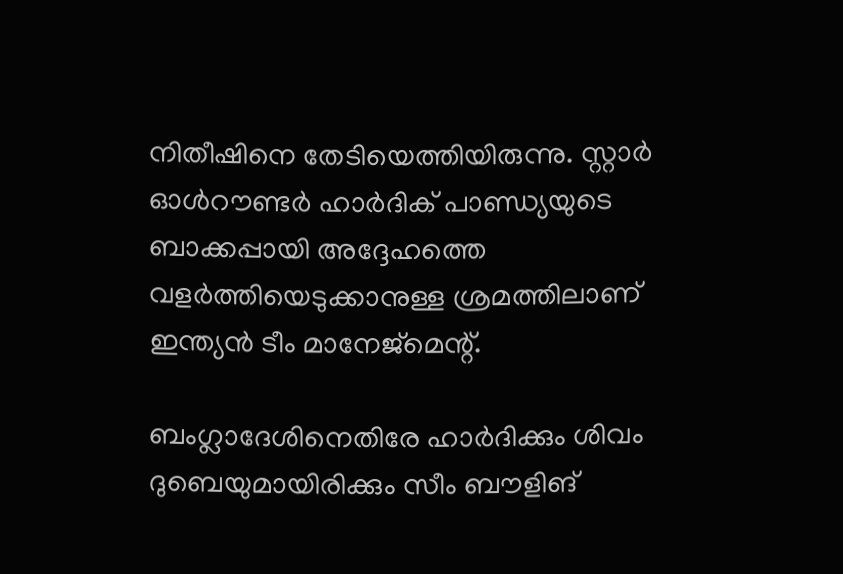നിതീഷിനെ തേടിയെത്തിയിരുന്നു. സ്റ്റാര്‍ ഓള്‍റൗണ്ടര്‍ ഹാര്‍ദിക് പാണ്ഡ്യയുടെ ബാക്കപ്പായി അദ്ദേഹത്തെ വളര്‍ത്തിയെടുക്കാനുള്ള ശ്രമത്തിലാണ് ഇന്ത്യന്‍ ടീം മാനേജ്‌മെന്റ്.

ബംഗ്ലാദേശിനെതിരേ ഹാര്‍ദിക്കും ശിവം ദുബെയുമായിരിക്കും സീം ബൗളിങ്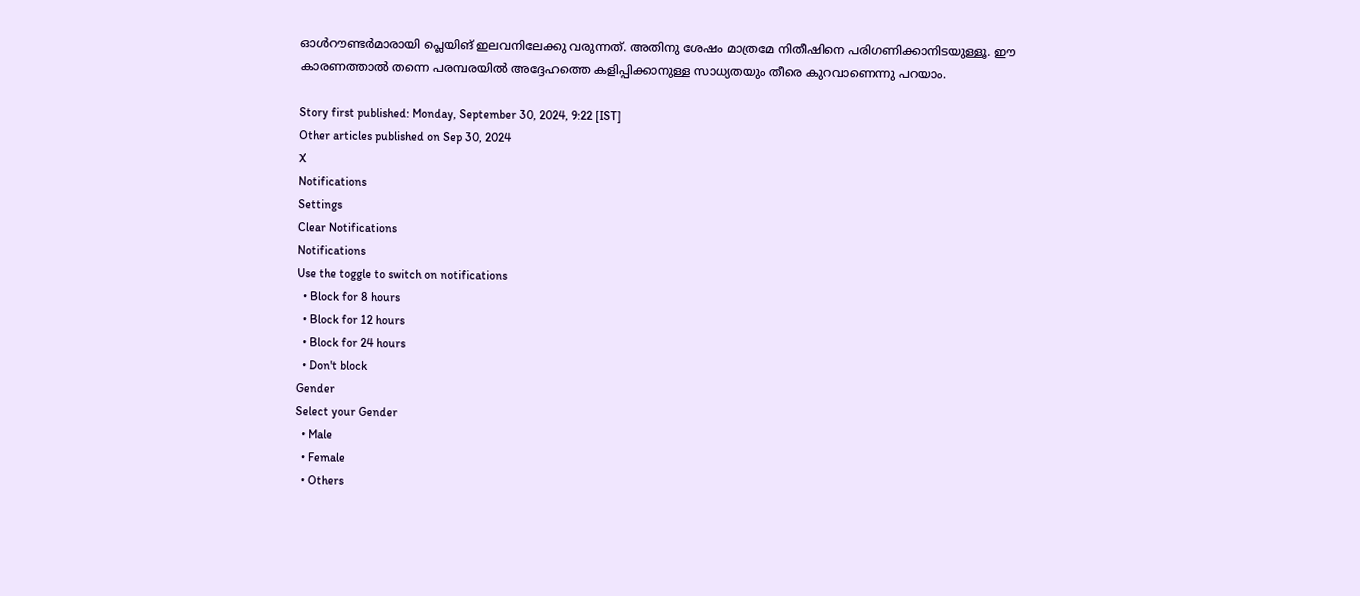ഓള്‍റൗണ്ടര്‍മാരായി പ്ലെയിങ് ഇലവനിലേക്കു വരുന്നത്. അതിനു ശേഷം മാത്രമേ നിതീഷിനെ പരിഗണിക്കാനിടയുള്ളൂ. ഈ കാരണത്താല്‍ തന്നെ പരമ്പരയില്‍ അദ്ദേഹത്തെ കളിപ്പിക്കാനുള്ള സാധ്യതയും തീരെ കുറവാണെന്നു പറയാം.

Story first published: Monday, September 30, 2024, 9:22 [IST]
Other articles published on Sep 30, 2024
X
Notifications
Settings
Clear Notifications
Notifications
Use the toggle to switch on notifications
  • Block for 8 hours
  • Block for 12 hours
  • Block for 24 hours
  • Don't block
Gender
Select your Gender
  • Male
  • Female
  • Others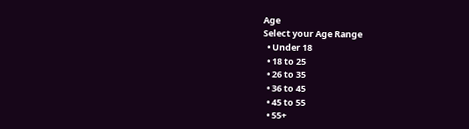Age
Select your Age Range
  • Under 18
  • 18 to 25
  • 26 to 35
  • 36 to 45
  • 45 to 55
  • 55+